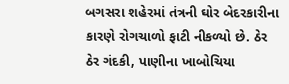બગસરા શહેરમાં તંત્રની ઘોર બેદરકારીના કારણે રોગચાળો ફાટી નીકળ્યો છે. ઠેર ઠેર ગંદકી, પાણીના ખાબોચિયા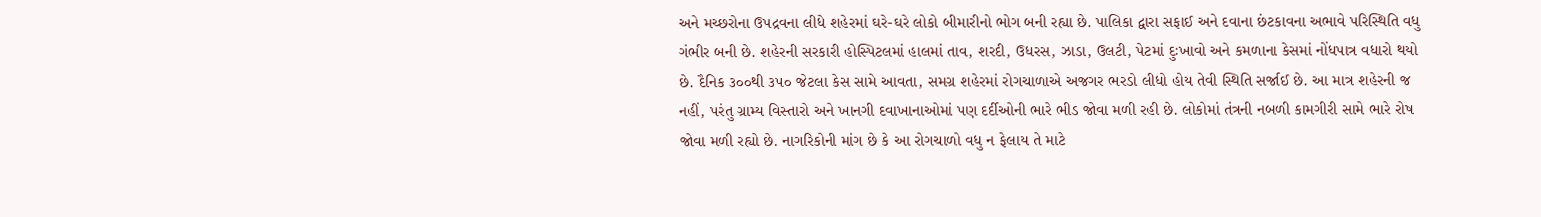અને મચ્છરોના ઉપદ્રવના લીધે શહેરમાં ઘરે-ઘરે લોકો બીમારીનો ભોગ બની રહ્યા છે. પાલિકા દ્વારા સફાઈ અને દવાના છંટકાવના અભાવે પરિસ્થિતિ વધુ ગંભીર બની છે. શહેરની સરકારી હોસ્પિટલમાં હાલમાં તાવ, શરદી, ઉધરસ, ઝાડા, ઉલટી, પેટમાં દુઃખાવો અને કમળાના કેસમાં નોંધપાત્ર વધારો થયો છે. દૈનિક ૩૦૦થી ૩૫૦ જેટલા કેસ સામે આવતા, સમગ્ર શહેરમાં રોગચાળાએ અજગર ભરડો લીધો હોય તેવી સ્થિતિ સર્જાઈ છે. આ માત્ર શહેરની જ નહીં, પરંતુ ગ્રામ્ય વિસ્તારો અને ખાનગી દવાખાનાઓમાં પણ દર્દીઓની ભારે ભીડ જોવા મળી રહી છે. લોકોમાં તંત્રની નબળી કામગીરી સામે ભારે રોષ જોવા મળી રહ્યો છે. નાગરિકોની માંગ છે કે આ રોગચાળો વધુ ન ફેલાય તે માટે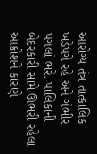આરોગ્ય તંત્ર તાત્કાલિક ખડેપગે રહે અને ગંભીર પગલાં ભરે. પાલિકાની બેદરકારી સામે ઊભરી રહેલા આક્રોશને કારણે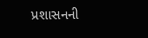પ્રશાસનની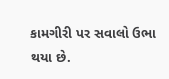કામગીરી પર સવાલો ઉભા થયા છે.